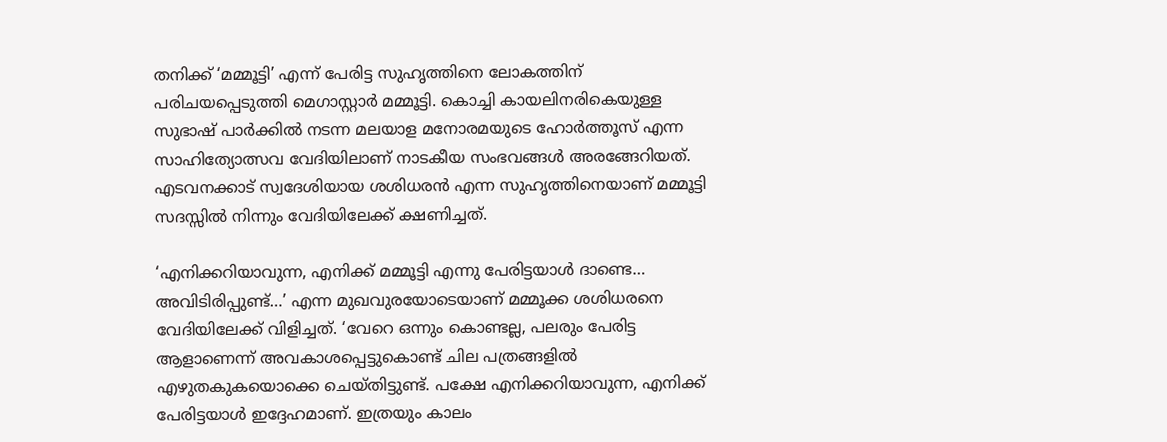തനിക്ക് ‘മമ്മൂട്ടി’ എന്ന് പേരിട്ട സുഹൃത്തിനെ ലോകത്തിന് പരിചയപ്പെടുത്തി മെഗാസ്റ്റാർ മമ്മൂട്ടി. കൊച്ചി കായലിനരികെയുള്ള സുഭാഷ് പാർക്കില്‍ നടന്ന മലയാള മനോരമയുടെ ഹോർത്തൂസ് എന്ന സാഹിത്യോത്സവ വേദിയിലാണ് നാടകീയ സംഭവങ്ങള്‍ അരങ്ങേറിയത്. എടവനക്കാട് സ്വദേശിയായ ശശിധരൻ എന്ന സുഹൃത്തിനെയാണ് മമ്മൂട്ടി സദസ്സില്‍ നിന്നും വേദിയിലേക്ക് ക്ഷണിച്ചത്.

‘എനിക്കറിയാവുന്ന, എനിക്ക് മമ്മൂട്ടി എന്നു പേരിട്ടയാള്‍ ദാണ്ടെ… അവിടിരിപ്പുണ്ട്…’ എന്ന മുഖവുരയോടെയാണ് മമ്മൂക്ക ശശിധരനെ വേദിയിലേക്ക് വിളിച്ചത്. ‘വേറെ ഒന്നും കൊണ്ടല്ല, പലരും പേരിട്ട ആളാണെന്ന് അവകാശപ്പെട്ടുകൊണ്ട് ചില പത്രങ്ങളില്‍ എഴുതകുകയൊക്കെ ചെയ്‌തിട്ടുണ്ട്. പക്ഷേ എനിക്കറിയാവുന്ന, എനിക്ക് പേരിട്ടയാള്‍ ഇദ്ദേഹമാണ്. ഇത്രയും കാലം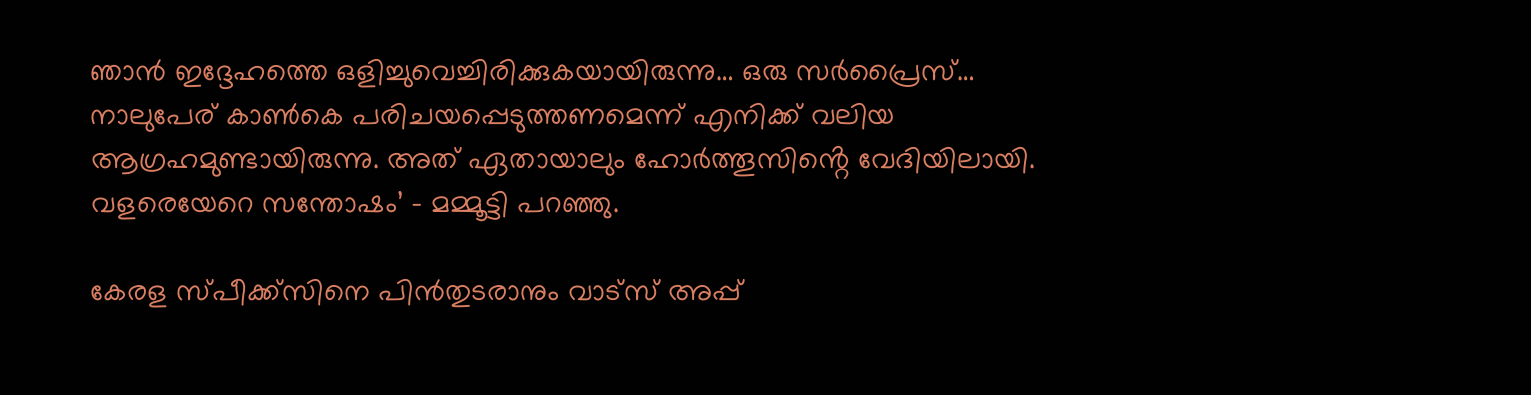ഞാൻ ഇദ്ദേഹത്തെ ഒളിച്ചുവെച്ചിരിക്കുകയായിരുന്നു… ഒരു സർപ്രൈസ്… നാലുപേര് കാണ്‍കെ പരിചയപ്പെടുത്തണമെന്ന് എനിക്ക് വലിയ ആഗ്രഹമുണ്ടായിരുന്നു. അത് ഏതായാലും ഹോർത്തൂസിൻ്റെ വേദിയിലായി. വളരെയേറെ സന്തോഷം’ – മമ്മൂട്ടി പറഞ്ഞു.

കേരള സ്പീക്ക്സിനെ പിൻതുടരാനും വാട്സ് അപ്പ്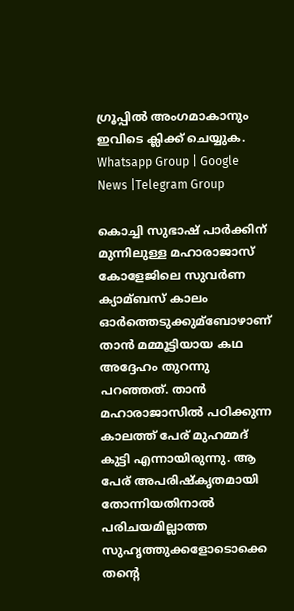ഗ്രൂപ്പിൽ അംഗമാകാനും ഇവിടെ ക്ലിക്ക് ചെയ്യുക. Whatsapp Group | Google News |Telegram Group

കൊച്ചി സുഭാഷ് പാർക്കിന് മുന്നിലുള്ള മഹാരാജാസ് കോളേജിലെ സുവർണ ക്യാമ്ബസ് കാലം ഓർത്തെടുക്കുമ്ബോഴാണ് താൻ മമ്മൂട്ടിയായ കഥ അദ്ദേഹം തുറന്നു പറഞ്ഞത്. താൻ മഹാരാജാസില്‍ പഠിക്കുന്ന കാലത്ത് പേര് മുഹമ്മദ് കുട്ടി എന്നായിരുന്നു. ആ പേര് അപരിഷ്‌കൃതമായി തോന്നിയതിനാല്‍ പരിചയമില്ലാത്ത സുഹൃത്തുക്കളോടൊക്കെ തൻ്റെ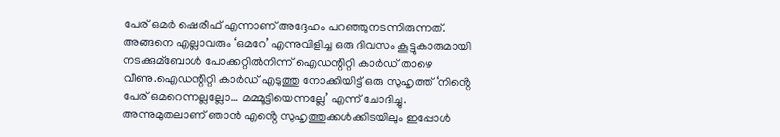പേര് ഒമർ ഷെരീഫ് എന്നാണ് അദ്ദേഹം പറഞ്ഞുനടന്നിരുന്നത്. അങ്ങനെ എല്ലാവരും ‘ഒമറേ’ എന്നുവിളിച്ച ഒരു ദിവസം കൂട്ടുകാരുമായി നടക്കുമ്ബോള്‍ പോക്കറ്റില്‍നിന്ന് ഐഡന്റിറ്റി കാർഡ് താഴെ വീണു.ഐഡന്റിറ്റി കാർഡ് എടുത്തു നോക്കിയിട്ട് ഒരു സുഹൃത്ത് ‘നിൻ്റെ പേര് ഒമറെന്നല്ലല്ലോ… മമ്മൂട്ടിയെന്നല്ലേ’ എന്ന് ചോദിച്ചു. അന്നുമുതലാണ് ഞാൻ എൻ്റെ സുഹൃത്തുക്കള്‍ക്കിടയിലും ഇപ്പോള്‍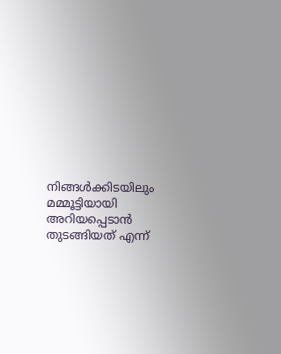നിങ്ങള്‍ക്കിടയിലും മമ്മൂട്ടിയായി അറിയപ്പെടാൻ തുടങ്ങിയത് എന്ന്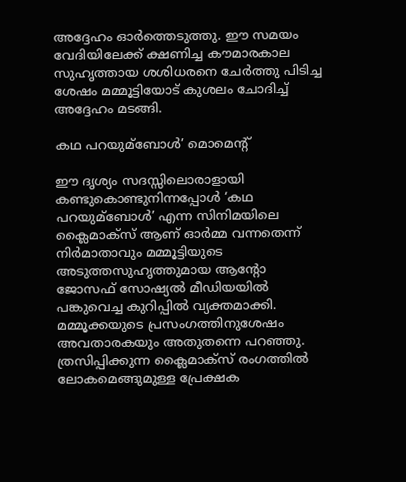അദ്ദേഹം ഓർത്തെടുത്തു. ഈ സമയം വേദിയിലേക്ക് ക്ഷണിച്ച കൗമാരകാല സുഹൃത്തായ ശശിധരനെ ചേർത്തു പിടിച്ച ശേഷം മമ്മൂട്ടിയോട് കുശലം ചോദിച്ച്‌ അദ്ദേഹം മടങ്ങി.

കഥ പറയുമ്ബോള്‍’ മൊമെൻ്റ്

ഈ ദൃശ്യം സദസ്സിലൊരാളായി കണ്ടുകൊണ്ടുനിന്നപ്പോള്‍ ‘കഥ പറയുമ്ബോള്‍’ എന്ന സിനിമയിലെ ക്ലൈമാക്സ് ആണ് ഓർമ്മ വന്നതെന്ന് നിർമാതാവും മമ്മൂട്ടിയുടെ അടുത്തസുഹൃത്തുമായ ആൻ്റോ ജോസഫ് സോഷ്യല്‍ മീഡിയയില്‍ പങ്കുവെച്ച കുറിപ്പില്‍ വ്യക്തമാക്കി. മമ്മൂക്കയുടെ പ്രസംഗത്തിനുശേഷം അവതാരകയും അതുതന്നെ പറഞ്ഞു. ത്രസിപ്പിക്കുന്ന ക്ലൈമാക്സ് രംഗത്തില്‍ ലോകമെങ്ങുമുള്ള പ്രേക്ഷക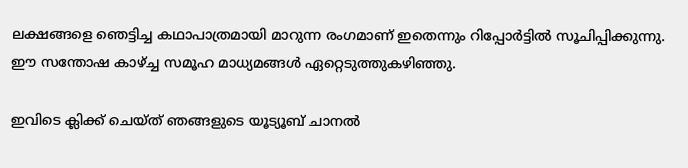ലക്ഷങ്ങളെ ഞെട്ടിച്ച കഥാപാത്രമായി മാറുന്ന രംഗമാണ് ഇതെന്നും റിപ്പോർട്ടില്‍ സൂചിപ്പിക്കുന്നു. ഈ സന്തോഷ കാഴ്ച്ച സമൂഹ മാധ്യമങ്ങള്‍ ഏറ്റെടുത്തുകഴിഞ്ഞു.

ഇവിടെ ക്ലിക്ക് ചെയ്ത് ഞങ്ങളുടെ യൂട്യൂബ് ചാനൽ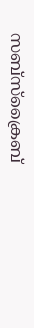സബ്സ്ക്രൈബ്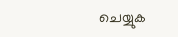ചെയ്യുക